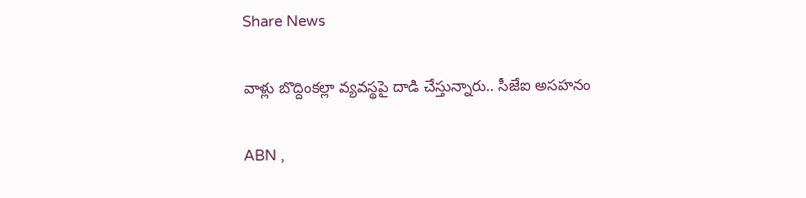Share News

వాళ్లు బొద్దింకల్లా వ్యవస్థపై దాడి చేస్తున్నారు.. సీజేఐ అసహనం

ABN ,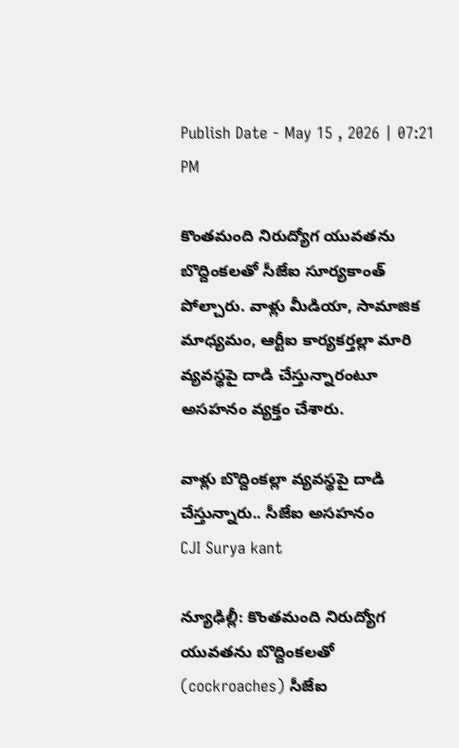Publish Date - May 15 , 2026 | 07:21 PM

కొంతమంది నిరుద్యోగ యువతను బొద్దింకలతో సీజేఐ సూర్యకాంత్ పోల్చారు. వాళ్లు మీడియా, సామాజిక మాధ్యమం, ఆర్టీఐ కార్యకర్తల్లా మారి వ్యవస్థపై దాడి చేస్తున్నారంటూ అసహనం వ్యక్తం చేశారు.

వాళ్లు బొద్దింకల్లా వ్యవస్థపై దాడి చేస్తున్నారు.. సీజేఐ అసహనం
CJI Surya kant

న్యూఢిల్లీ: కొంతమంది నిరుద్యోగ యువతను బొద్దింకలతో (cockroaches) సీజేఐ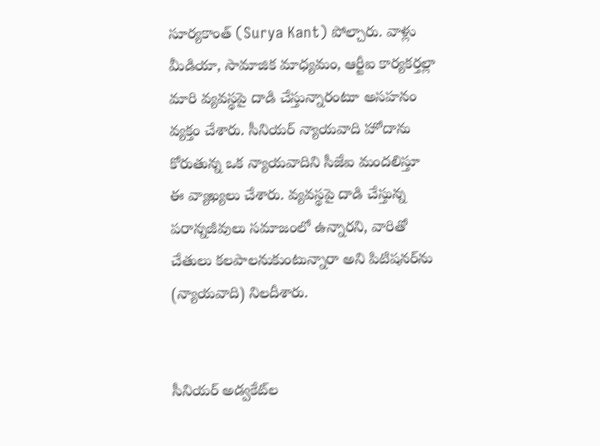సూర్యకాంత్ (Surya Kant) పోల్చారు. వాళ్లు మీడియా, సామాజిక మాధ్యమం, ఆర్టీఐ కార్యకర్తల్లా మారి వ్యవస్థపై దాడి చేస్తున్నారంటూ అసహనం వ్యక్తం చేశారు. సీనియర్ న్యాయవాది హోదాను కోరుతున్న ఒక న్యాయవాదిని సీజేఐ మందలిస్తూ ఈ వ్యాఖ్యలు చేశారు. వ్యవస్థపై దాడి చేస్తున్న పరాన్నజీవులు సమాజంలో ఉన్నారని, వారితో చేతులు కలపాలనుకుంటున్నారా అని పిటిషనర్‌ను (న్యాయవాది) నిలదీశారు.


సీనియర్ అడ్వకేట్‌ల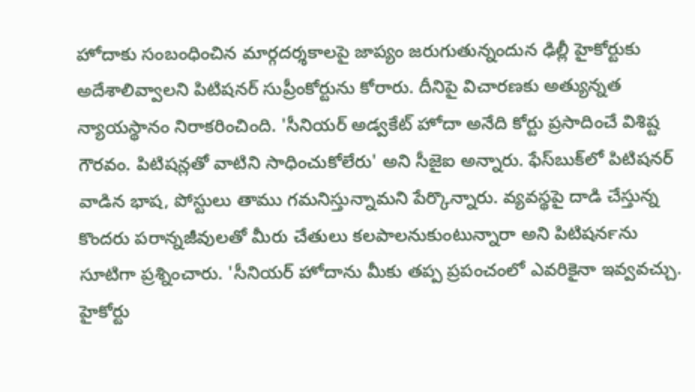హోదాకు సంబంధించిన మార్గదర్శకాలపై జాప్యం జరుగుతున్నందున ఢిల్లీ హైకోర్టుకు అదేశాలివ్వాలని పిటిషనర్ సుప్రీంకోర్టును కోరారు. దీనిపై విచారణకు అత్యున్నత న్యాయస్థానం నిరాకరించింది. 'సీనియర్ అడ్వకేట్ హోదా అనేది కోర్టు ప్రసాదించే విశిష్ట గౌరవం. పిటిషన్లతో వాటిని సాధించుకోలేరు' అని సీజైఐ అన్నారు. ఫేస్‌బుక్‌లో పిటిషనర్ వాడిన భాష, పోస్టులు తాము గమనిస్తున్నామని పేర్కొన్నారు. వ్యవస్థపై దాడి చేస్తున్న కొందరు పరాన్నజీవులతో మీరు చేతులు కలపాలనుకుంటున్నారా అని పిటిషనర్‍‌ను సూటిగా ప్రశ్నించారు. 'సీనియర్ హోదాను మీకు తప్ప ప్రపంచంలో ఎవరికైనా ఇవ్వవచ్చు. హైకోర్టు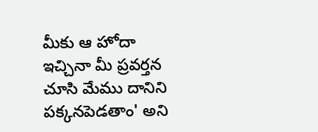మీకు ఆ హోదా ఇచ్చినా మీ ప్రవర్తన చూసి మేము దానిని పక్కనపెడతాం' అని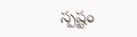స్పష్టం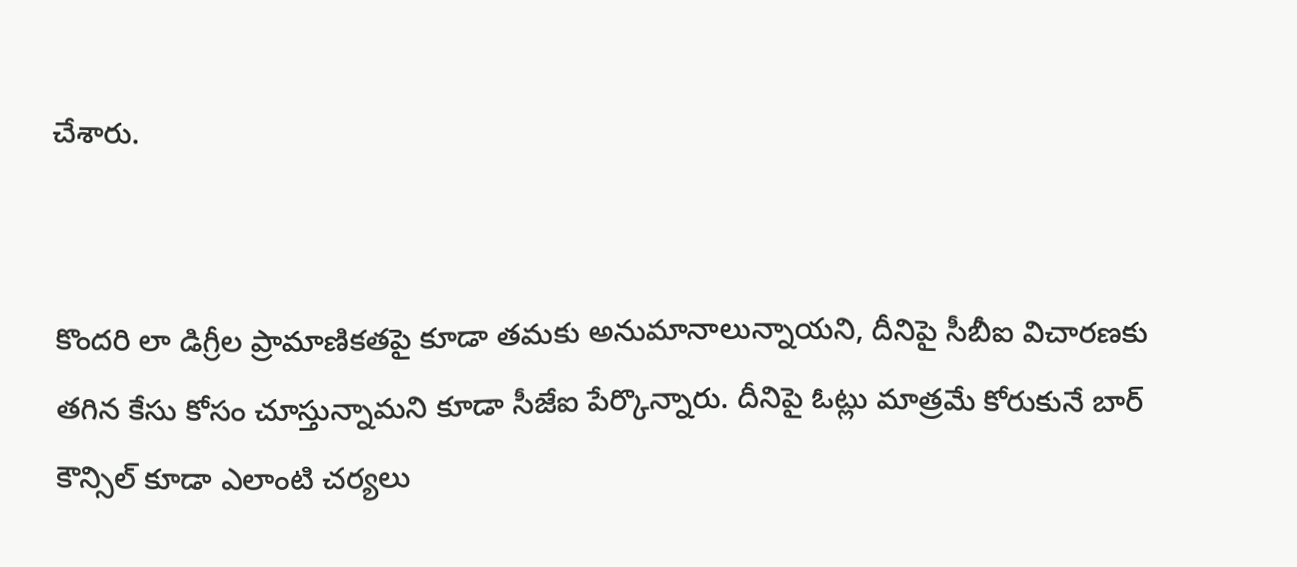చేశారు.


కొందరి లా డిగ్రీల ప్రామాణికతపై కూడా తమకు అనుమానాలున్నాయని, దీనిపై సీబీఐ విచారణకు తగిన కేసు కోసం చూస్తున్నామని కూడా సీజేఐ పేర్కొన్నారు. దీనిపై ఓట్లు మాత్రమే కోరుకునే బార్ కౌన్సిల్ కూడా ఎలాంటి చర్యలు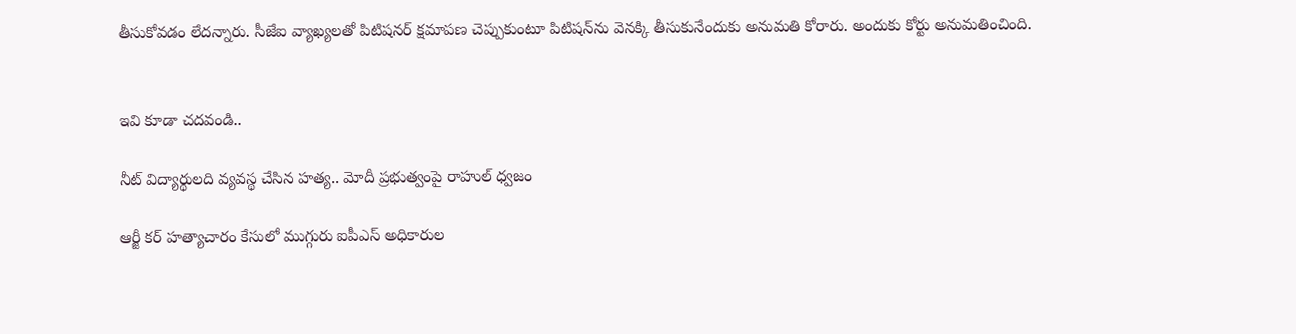తీసుకోవడం లేదన్నారు. సీజేఐ వ్యాఖ్యలతో పిటిషనర్ క్షమాపణ చెప్పుకుంటూ పిటిషన్‌ను వెనక్కి తీసుకునేందుకు అనుమతి కోరారు. అందుకు కోర్టు అనుమతించింది.


ఇవి కూడా చదవండి..

నీట్ విద్యార్థులది వ్యవస్థ చేసిన హత్య.. మోదీ ప్రభుత్వంపై రాహుల్ ధ్వజం

ఆర్జీ కర్ హత్యాచారం కేసులో ముగ్గురు ఐపీఎస్ అధికారుల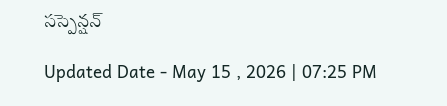సస్పెన్షన్

Updated Date - May 15 , 2026 | 07:25 PM